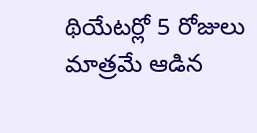థియేటర్లో 5 రోజులు మాత్రమే ఆడిన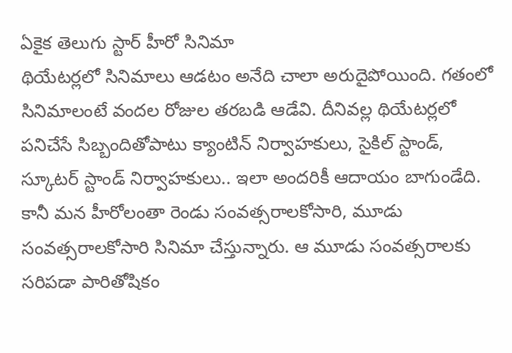ఏకైక తెలుగు స్టార్ హీరో సినిమా
థియేటర్లలో సినిమాలు ఆడటం అనేది చాలా అరుదైపోయింది. గతంలో సినిమాలంటే వందల రోజుల తరబడి ఆడేవి. దీనివల్ల థియేటర్లలో పనిచేసే సిబ్బందితోపాటు క్యాంటిన్ నిర్వాహకులు, సైకిల్ స్టాండ్, స్కూటర్ స్టాండ్ నిర్వాహకులు.. ఇలా అందరికీ ఆదాయం బాగుండేది. కానీ మన హీరోలంతా రెండు సంవత్సరాలకోసారి, మూడు సంవత్సరాలకోసారి సినిమా చేస్తున్నారు. ఆ మూడు సంవత్సరాలకు సరిపడా పారితోషికం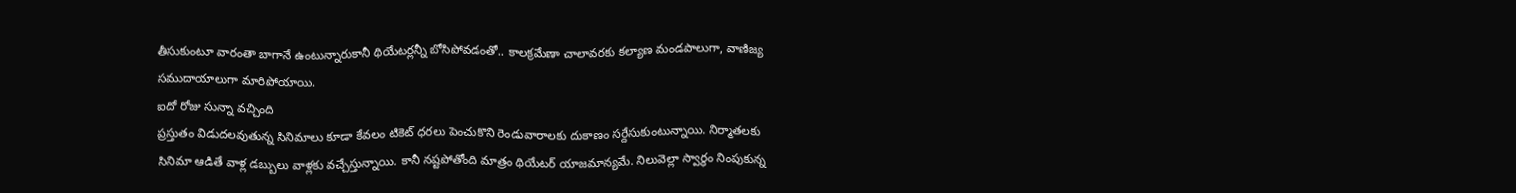తీసుకుంటూ వారంతా బాగానే ఉంటున్నారుకానీ థియేటర్లన్నీ బోసిపోవడంతో.. కాలక్రమేణా చాలావరకు కల్యాణ మండపాలుగా, వాణిజ్య సముదాయాలుగా మారిపోయాయి.
ఐదో రోజు సున్నా వచ్చింది
ప్రస్తుతం విడుదలవుతున్న సినిమాలు కూడా కేవలం టికెట్ ధరలు పెంచుకొని రెండువారాలకు దుకాణం సర్దేసుకుంటున్నాయి. నిర్మాతలకు సినిమా ఆడితే వాళ్ల డబ్బులు వాళ్లకు వచ్చేస్తున్నాయి. కానీ నష్టపోతోంది మాత్రం థియేటర్ యాజమాన్యమే. నిలువెల్లా స్వార్థం నింపుకున్న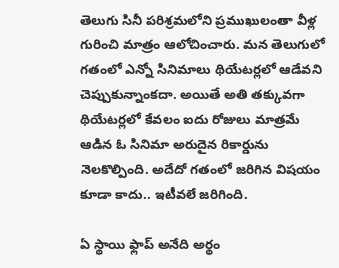తెలుగు సినీ పరిశ్రమలోని ప్రముఖులంతా వీళ్ల గురించి మాత్రం ఆలోచించారు. మన తెలుగులో గతంలో ఎన్నో సినిమాలు థియేటర్లలో ఆడేవని చెప్పుకున్నాంకదా. అయితే అతి తక్కువగా థియేటర్లలో కేవలం ఐదు రోజులు మాత్రమే ఆడిన ఓ సినిమా అరుదైన రికార్డును నెలకొల్పింది. అదేదో గతంలో జరిగిన విషయం కూడా కాదు.. ఇటీవలే జరిగింది.

ఏ స్థాయి ఫ్లాప్ అనేది అర్థం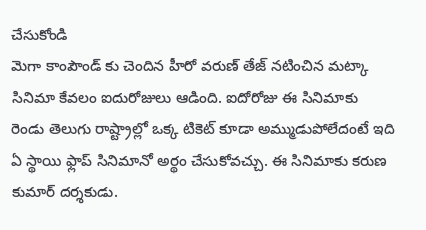చేసుకోండి
మెగా కాంపౌండ్ కు చెందిన హీరో వరుణ్ తేజ్ నటించిన మట్కా సినిమా కేవలం ఐదురోజులు ఆడింది. ఐదోరోజు ఈ సినిమాకు రెండు తెలుగు రాష్ట్రాల్లో ఒక్క టికెట్ కూడా అమ్ముడుపోలేదంటే ఇది ఏ స్థాయి ఫ్లాప్ సినిమానో అర్థం చేసుకోవచ్చు. ఈ సినిమాకు కరుణ కుమార్ దర్శకుడు.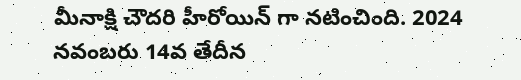మీనాక్షి చౌదరి హీరోయిన్ గా నటించింది. 2024 నవంబరు 14వ తేదీన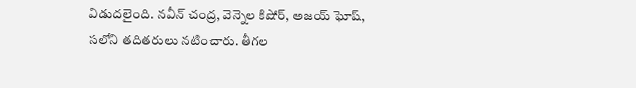విడుదలైంది. నవీన్ చంద్ర, వెన్నెల కిషోర్, అజయ్ ఘోష్, సలోని తదితరులు నటించారు. తీగల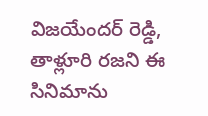విజయేందర్ రెడ్డి, తాళ్లూరి రజని ఈ సినిమాను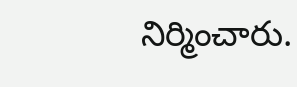నిర్మించారు.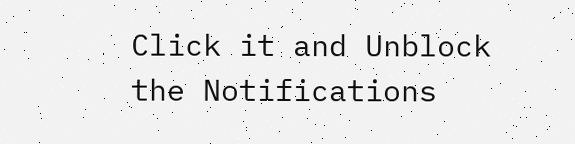Click it and Unblock the Notifications